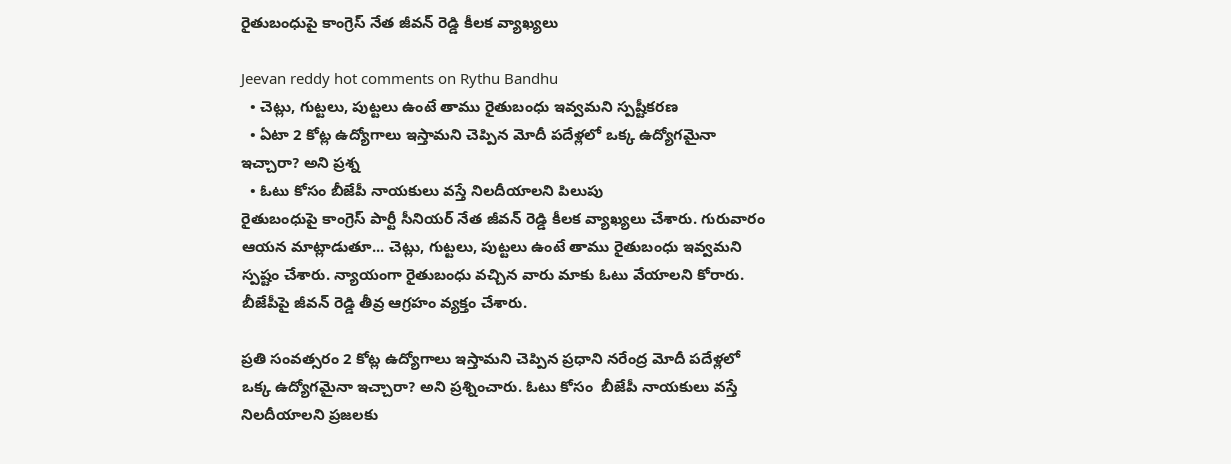రైతుబంధుపై కాంగ్రెస్ నేత జీవన్ రెడ్డి కీలక వ్యాఖ్యలు

Jeevan reddy hot comments on Rythu Bandhu
  • చెట్లు, గుట్టలు, పుట్టలు ఉంటే తాము రైతుబంధు ఇవ్వమని స్పష్టీకరణ
  • ఏటా 2 కోట్ల ఉద్యోగాలు ఇస్తామని చెప్పిన మోదీ పదేళ్లలో ఒక్క ఉద్యోగమైనా ఇచ్చారా? అని ప్రశ్న
  • ఓటు కోసం బీజేపీ నాయకులు వస్తే నిలదీయాలని పిలుపు
రైతుబంధుపై కాంగ్రెస్ పార్టీ సీనియర్ నేత జీవన్ రెడ్డి కీలక వ్యాఖ్యలు చేశారు. గురువారం ఆయన మాట్లాడుతూ... చెట్లు, గుట్టలు, పుట్టలు ఉంటే తాము రైతుబంధు ఇవ్వమని స్పష్టం చేశారు. న్యాయంగా రైతుబంధు వచ్చిన వారు మాకు ఓటు వేయాలని కోరారు. బీజేపీపై జీవన్ రెడ్డి తీవ్ర ఆగ్రహం వ్యక్తం చేశారు.

ప్రతి సంవత్సరం 2 కోట్ల ఉద్యోగాలు ఇస్తామని చెప్పిన ప్రధాని నరేంద్ర మోదీ పదేళ్లలో ఒక్క ఉద్యోగమైనా ఇచ్చారా? అని ప్రశ్నించారు. ఓటు కోసం  బీజేపీ నాయకులు వస్తే నిలదీయాలని ప్రజలకు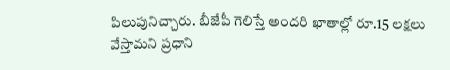పిలుపునిచ్చారు. బీజేపీ గెలిస్తే అందరి ఖాతాల్లో రూ.15 లక్షలు వేస్తామని ప్రధాని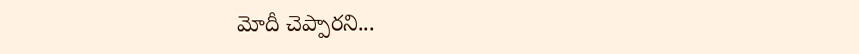మోదీ చెప్పారని...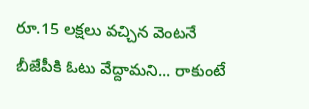రూ.15 లక్షలు వచ్చిన వెంటనే బీజేపీకి ఓటు వేద్దామని... రాకుంటే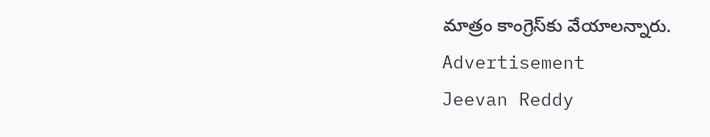మాత్రం కాంగ్రెస్‌కు వేయాలన్నారు.
Advertisement
Jeevan Reddy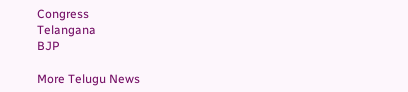Congress
Telangana
BJP

More Telugu News